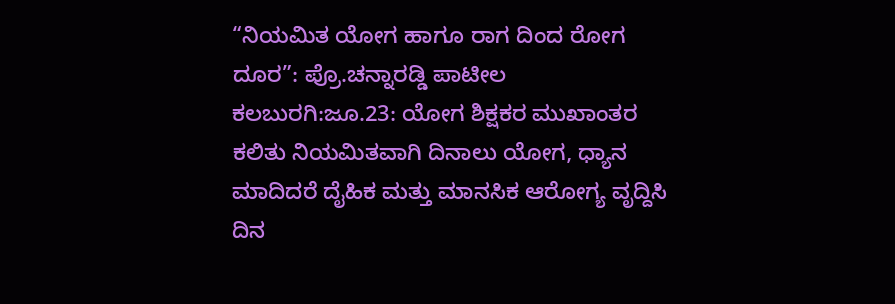“ನಿಯಮಿತ ಯೋಗ ಹಾಗೂ ರಾಗ ದಿಂದ ರೋಗ ದೂರ”: ಪ್ರೊ.ಚನ್ನಾರಡ್ಡಿ ಪಾಟೀಲ
ಕಲಬುರಗಿ:ಜೂ.23: ಯೋಗ ಶಿಕ್ಷಕರ ಮುಖಾಂತರ ಕಲಿತು ನಿಯಮಿತವಾಗಿ ದಿನಾಲು ಯೋಗ, ಧ್ಯಾನ ಮಾದಿದರೆ ದೈಹಿಕ ಮತ್ತು ಮಾನಸಿಕ ಆರೋಗ್ಯ ವೃದ್ದಿಸಿ ದಿನ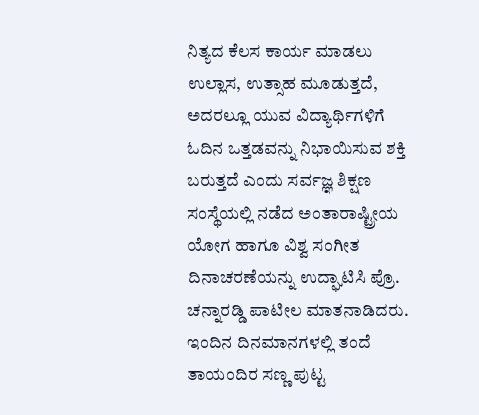ನಿತ್ಯದ ಕೆಲಸ ಕಾರ್ಯ ಮಾಡಲು ಉಲ್ಲಾಸ, ಉತ್ಸಾಹ ಮೂಡುತ್ತದೆ, ಅದರಲ್ಲೂ ಯುವ ವಿದ್ಯಾರ್ಥಿಗಳಿಗೆ ಓದಿನ ಒತ್ತಡವನ್ನು ನಿಭಾಯಿಸುವ ಶಕ್ತಿ ಬರುತ್ತದೆ ಎಂದು ಸರ್ವಜ್ಞ ಶಿಕ್ಷಣ ಸಂಸ್ಥೆಯಲ್ಲಿ ನಡೆದ ಅಂತಾರಾಷ್ಟ್ರೀಯ ಯೋಗ ಹಾಗೂ ವಿಶ್ವ ಸಂಗೀತ ದಿನಾಚರಣೆಯನ್ನು ಉದ್ಘಾಟಿಸಿ ಪ್ರೊ. ಚನ್ನಾರಡ್ಡಿ ಪಾಟೀಲ ಮಾತನಾಡಿದರು. ಇಂದಿನ ದಿನಮಾನಗಳಲ್ಲಿ ತಂದೆ ತಾಯಂದಿರ ಸಣ್ಣ ಪುಟ್ಟ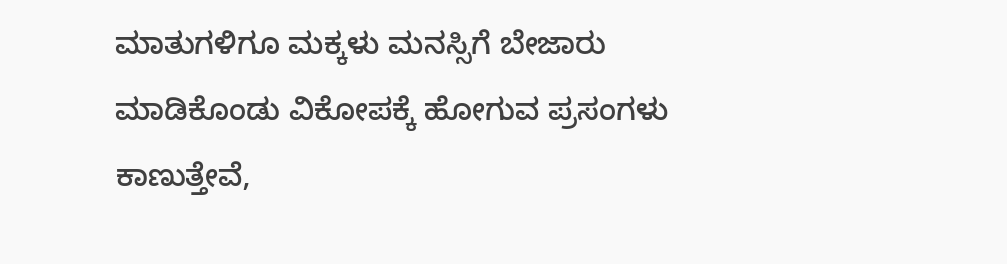ಮಾತುಗಳಿಗೂ ಮಕ್ಕಳು ಮನಸ್ಸಿಗೆ ಬೇಜಾರು ಮಾಡಿಕೊಂಡು ವಿಕೋಪಕ್ಕೆ ಹೋಗುವ ಪ್ರಸಂಗಳು ಕಾಣುತ್ತೇವೆ,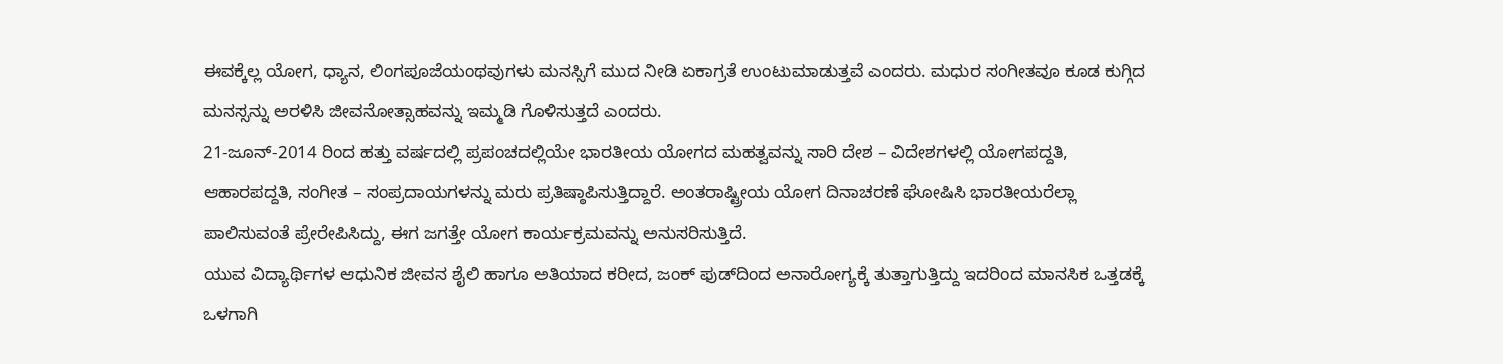ಈವಕ್ಕೆಲ್ಲ ಯೋಗ, ಧ್ಯಾನ, ಲಿಂಗಪೂಜೆಯಂಥವುಗಳು ಮನಸ್ಸಿಗೆ ಮುದ ನೀಡಿ ಏಕಾಗ್ರತೆ ಉಂಟುಮಾಡುತ್ತವೆ ಎಂದರು. ಮಧುರ ಸಂಗೀತವೂ ಕೂಡ ಕುಗ್ಗಿದ ಮನಸ್ಸನ್ನು ಅರಳಿಸಿ ಜೀವನೋತ್ಸಾಹವನ್ನು ಇಮ್ಮಡಿ ಗೊಳಿಸುತ್ತದೆ ಎಂದರು.
21-ಜೂನ್-2014 ರಿಂದ ಹತ್ತು ವರ್ಷದಲ್ಲಿ ಪ್ರಪಂಚದಲ್ಲಿಯೇ ಭಾರತೀಯ ಯೋಗದ ಮಹತ್ವವನ್ನು ಸಾರಿ ದೇಶ – ವಿದೇಶಗಳಲ್ಲಿ ಯೋಗಪದ್ದತಿ, ಆಹಾರಪದ್ದತಿ, ಸಂಗೀತ – ಸಂಪ್ರದಾಯಗಳನ್ನು ಮರು ಪ್ರತಿಷ್ಠಾಪಿಸುತ್ತಿದ್ದಾರೆ. ಅಂತರಾಷ್ಟ್ರೀಯ ಯೋಗ ದಿನಾಚರಣೆ ಘೋಷಿಸಿ ಭಾರತೀಯರೆಲ್ಲಾ ಪಾಲಿಸುವಂತೆ ಪ್ರೇರೇಪಿಸಿದ್ದು, ಈಗ ಜಗತ್ತೇ ಯೋಗ ಕಾರ್ಯಕ್ರಮವನ್ನು ಅನುಸರಿಸುತ್ತಿದೆ.
ಯುವ ವಿದ್ಯಾರ್ಥಿಗಳ ಆಧುನಿಕ ಜೀವನ ಶೈಲಿ ಹಾಗೂ ಅತಿಯಾದ ಕರೀದ, ಜಂಕ್ ಫುಡ್‍ದಿಂದ ಅನಾರೋಗ್ಯಕ್ಕೆ ತುತ್ತಾಗುತ್ತಿದ್ದು ಇದರಿಂದ ಮಾನಸಿಕ ಒತ್ತಡಕ್ಕೆ ಒಳಗಾಗಿ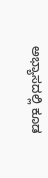ಅಭ್ಯಾಸದಲ್ಲಿ ಕೂಡ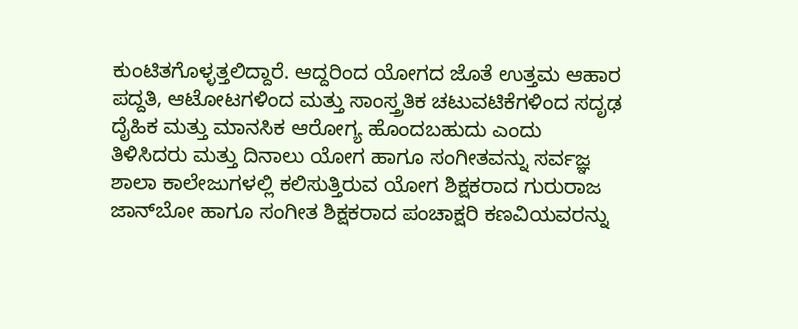ಕುಂಟಿತಗೊಳ್ಳತ್ತಲಿದ್ದಾರೆ. ಆದ್ದರಿಂದ ಯೋಗದ ಜೊತೆ ಉತ್ತಮ ಆಹಾರ ಪದ್ದತಿ, ಆಟೋಟಗಳಿಂದ ಮತ್ತು ಸಾಂಸ್ತ್ರತಿಕ ಚಟುವಟಿಕೆಗಳಿಂದ ಸದೃಢ ದೈಹಿಕ ಮತ್ತು ಮಾನಸಿಕ ಆರೋಗ್ಯ ಹೊಂದಬಹುದು ಎಂದು ತಿಳಿಸಿದರು ಮತ್ತು ದಿನಾಲು ಯೋಗ ಹಾಗೂ ಸಂಗೀತವನ್ನು ಸರ್ವಜ್ಞ ಶಾಲಾ ಕಾಲೇಜುಗಳಲ್ಲಿ ಕಲಿಸುತ್ತಿರುವ ಯೋಗ ಶಿಕ್ಷಕರಾದ ಗುರುರಾಜ ಜಾನ್‍ಬೋ ಹಾಗೂ ಸಂಗೀತ ಶಿಕ್ಷಕರಾದ ಪಂಚಾಕ್ಷರಿ ಕಣವಿಯವರನ್ನು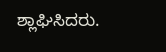ಶ್ಲಾಘಿಸಿದರು.